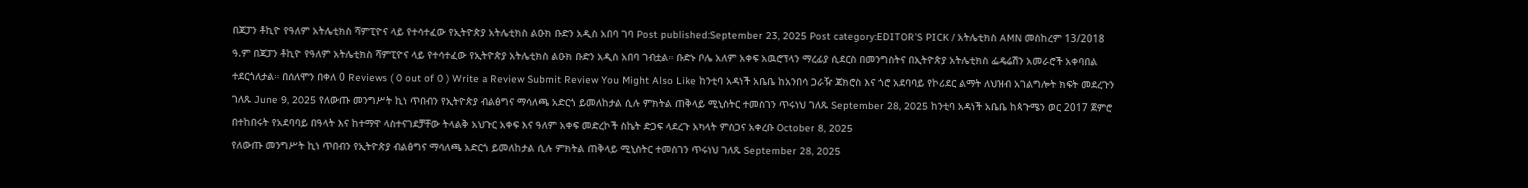በጃፓን ቶኪዮ የዓለም አትሌቲክስ ሻምፒዮና ላይ የተሳተፈው የኢትዮጵያ አትሌቲክስ ልዑክ ቡድን አዲስ አበባ ገባ Post published:September 23, 2025 Post category:EDITOR'S PICK / አትሌቲክስ AMN መስከረም 13/2018 ዓ.ም በጃፓን ቶኪዮ የዓለም አትሌቲክስ ሻምፒዮና ላይ የተሳተፈው የኢትዮጵያ አትሌቲክስ ልዑክ ቡድን አዲስ አበባ ገብቷል። ቡድኑ ቦሌ አለም አቀፍ አዉሮፕላን ማረፊያ ሲደርስ በመንግስትና በኢትዮጵያ አትሌቲክስ ፌዴሬሽን አመራሮች አቀባበል ተደርጎለታል። በሰለሞን በቀለ 0 Reviews ( 0 out of 0 ) Write a Review Submit Review You Might Also Like ከንቲባ አዳነች አቤቤ ከአንበሳ ጋራዥ ጃክሮስ እና ጎሮ አደባባይ የኮሪደር ልማት ለህዝብ አገልግሎት ክፍት መደረጉን ገለጹ June 9, 2025 የለውጡ መንግሥት ኪነ ጥበብን የኢትዮጵያ ብልፅግና ማሳለጫ አድርጎ ይመለከታል ሲሉ ምክትል ጠቅላይ ሚኒስትር ተመስገን ጥሩነህ ገለጹ September 28, 2025 ከንቲባ አዳነች አቤቤ ከጳጉሜን ወር 2017 ጀምሮ በተከበሩት የአደባባይ በዓላት እና ከተማዋ ላስተናገደቻቸው ትላልቅ አህጉር አቀፍ እና ዓለም አቀፍ መድረኮች ስኬት ድጋፍ ላደረጉ አካላት ምስጋና አቀረቡ October 8, 2025
የለውጡ መንግሥት ኪነ ጥበብን የኢትዮጵያ ብልፅግና ማሳለጫ አድርጎ ይመለከታል ሲሉ ምክትል ጠቅላይ ሚኒስትር ተመስገን ጥሩነህ ገለጹ September 28, 2025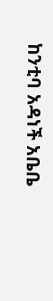ከንቲባ አዳነች አቤቤ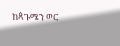ከጳጉሜን ወር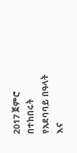2017 ጀምሮ በተከበሩት የአደባባይ በዓላት እና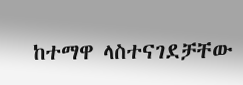ከተማዋ ላስተናገደቻቸው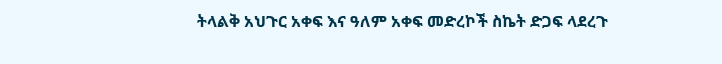ትላልቅ አህጉር አቀፍ እና ዓለም አቀፍ መድረኮች ስኬት ድጋፍ ላደረጉ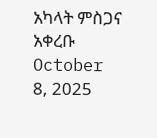አካላት ምስጋና አቀረቡ October 8, 2025